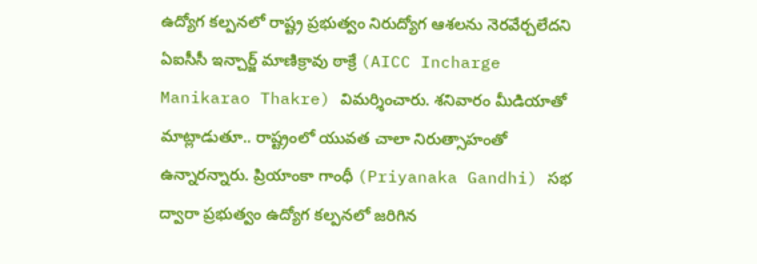ఉద్యోగ కల్పనలో రాష్ట్ర ప్రభుత్వం నిరుద్యోగ ఆశలను నెరవేర్చలేదని ఏఐసీసీ ఇన్చార్జ్ మాణిక్రావు ఠాక్రే (AICC Incharge Manikarao Thakre) విమర్శించారు. శనివారం మీడియాతో మాట్లాడుతూ.. రాష్ట్రంలో యువత చాలా నిరుత్సాహంతో ఉన్నారన్నారు. ప్రియాంకా గాంధీ (Priyanaka Gandhi) సభ ద్వారా ప్రభుత్వం ఉద్యోగ కల్పనలో జరిగిన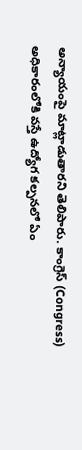అన్యాయంపై మాట్లాడుతారని తెలిపారు. కాంగ్రెస్ (Congress) అధికారంలోకి వస్తే ఉద్యోగ కల్పనలో ఏం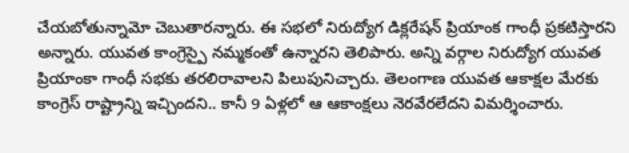చేయబోతున్నామో చెబుతారన్నారు. ఈ సభలో నిరుద్యోగ డిక్లరేషన్ ప్రియాంక గాంధీ ప్రకటిస్తారని అన్నారు. యువత కాంగ్రెస్పై నమ్మకంతో ఉన్నారని తెలిపారు. అన్ని వర్గాల నిరుద్యోగ యువత ప్రియాంకా గాంధీ సభకు తరలిరావాలని పిలుపునిచ్చారు. తెలంగాణ యువత ఆకాక్షల మేరకు కాంగ్రెస్ రాష్ట్రాన్ని ఇచ్చిందని.. కానీ 9 ఏళ్లలో ఆ ఆకాంక్షలు నెరవేరలేదని విమర్శించారు.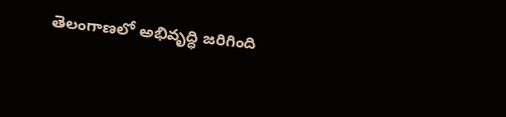తెలంగాణలో అభివృద్ధి జరిగింది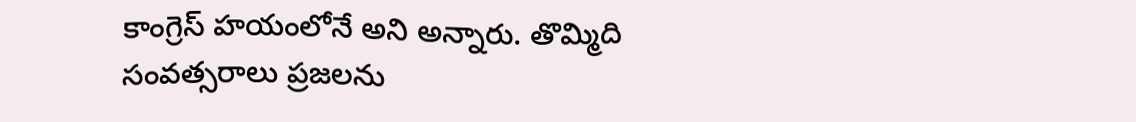కాంగ్రెస్ హయంలోనే అని అన్నారు. తొమ్మిది సంవత్సరాలు ప్రజలను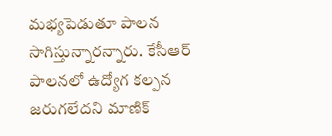మభ్యపెడుతూ పాలన సాగిస్తున్నారన్నారు. కేసీఆర్ పాలనలో ఉద్యోగ కల్పన జరుగలేదని మాణిక్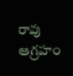రావు ఆగ్రహం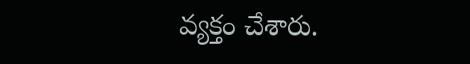వ్యక్తం చేశారు.